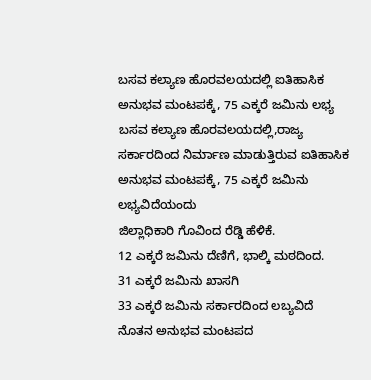ಬಸವ ಕಲ್ಯಾಣ ಹೊರವಲಯದಲ್ಲಿ ಐತಿಹಾಸಿಕ ಅನುಭವ ಮಂಟಪಕ್ಕೆ, 75 ಎಕ್ಕರೆ ಜಮಿನು ಲಭ್ಯ
ಬಸವ ಕಲ್ಯಾಣ ಹೊರವಲಯದಲ್ಲಿ,ರಾಜ್ಯ ಸರ್ಕಾರದಿಂದ ನಿರ್ಮಾಣ ಮಾಡುತ್ತಿರುವ ಐತಿಹಾಸಿಕ ಅನುಭವ ಮಂಟಪಕ್ಕೆ, 75 ಎಕ್ಕರೆ ಜಮಿನು ಲಭ್ಯವಿದೆಯಂದು
ಜಿಲ್ಲಾಧಿಕಾರಿ ಗೊವಿಂದ ರೆಡ್ಡಿ ಹೆಳಿಕೆ.
12 ಎಕ್ಕರೆ ಜಮಿನು ದೆಣಿಗೆ, ಭಾಲ್ಕಿ ಮಠದಿಂದ.
31 ಎಕ್ಕರೆ ಜಮಿನು ಖಾಸಗಿ
33 ಎಕ್ಕರೆ ಜಮಿನು ಸರ್ಕಾರದಿಂದ ಲಬ್ಯವಿದೆ
ನೊತನ ಅನುಭವ ಮಂಟಪದ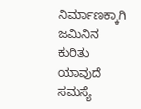ನಿರ್ಮಾಣಕ್ಕಾಗಿ ಜಮಿನಿನ ಕುರಿತು ಯಾವುದೆ ಸಮಸ್ಯೆ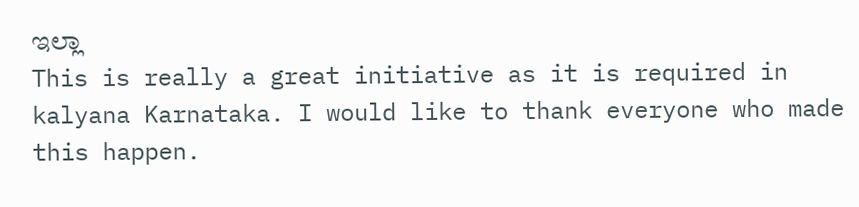ಇಲ್ಲಾ
This is really a great initiative as it is required in kalyana Karnataka. I would like to thank everyone who made this happen.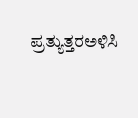ಪ್ರತ್ಯುತ್ತರಅಳಿಸಿ